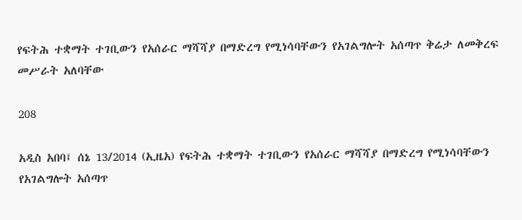የፍትሕ ተቋማት ተገቢውን የአሰራር ማሻሻያ በማድረግ የሚነሳባቸውን የአገልግሎት አሰጣጥ ቅሬታ ለመቅረፍ መሥራት አለባቸው

208

አዲስ አበባ፤ ሰኔ 13/2014 (ኢዜአ) የፍትሕ ተቋማት ተገቢውን የአሰራር ማሻሻያ በማድረግ የሚነሳባቸውን የአገልግሎት አሰጣጥ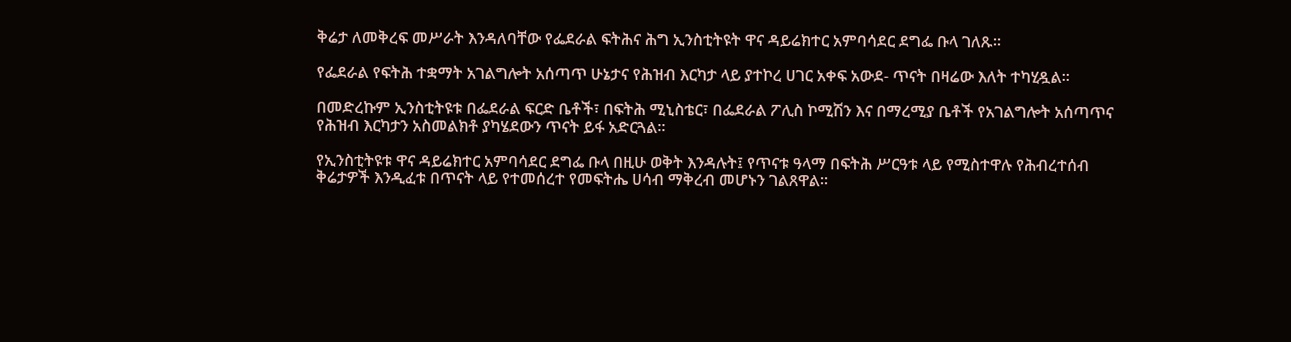ቅሬታ ለመቅረፍ መሥራት እንዳለባቸው የፌደራል ፍትሕና ሕግ ኢንስቲትዩት ዋና ዳይሬክተር አምባሳደር ደግፌ ቡላ ገለጹ።

የፌደራል የፍትሕ ተቋማት አገልግሎት አሰጣጥ ሁኔታና የሕዝብ እርካታ ላይ ያተኮረ ሀገር አቀፍ አውደ- ጥናት በዛሬው እለት ተካሂዷል።

በመድረኩም ኢንስቲትዩቱ በፌደራል ፍርድ ቤቶች፣ በፍትሕ ሚኒስቴር፣ በፌደራል ፖሊስ ኮሚሽን እና በማረሚያ ቤቶች የአገልግሎት አሰጣጥና የሕዝብ እርካታን አስመልክቶ ያካሄደውን ጥናት ይፋ አድርጓል።

የኢንስቲትዩቱ ዋና ዳይሬክተር አምባሳደር ደግፌ ቡላ በዚሁ ወቅት እንዳሉት፤ የጥናቱ ዓላማ በፍትሕ ሥርዓቱ ላይ የሚስተዋሉ የሕብረተሰብ ቅሬታዎች እንዲፈቱ በጥናት ላይ የተመሰረተ የመፍትሔ ሀሳብ ማቅረብ መሆኑን ገልጸዋል።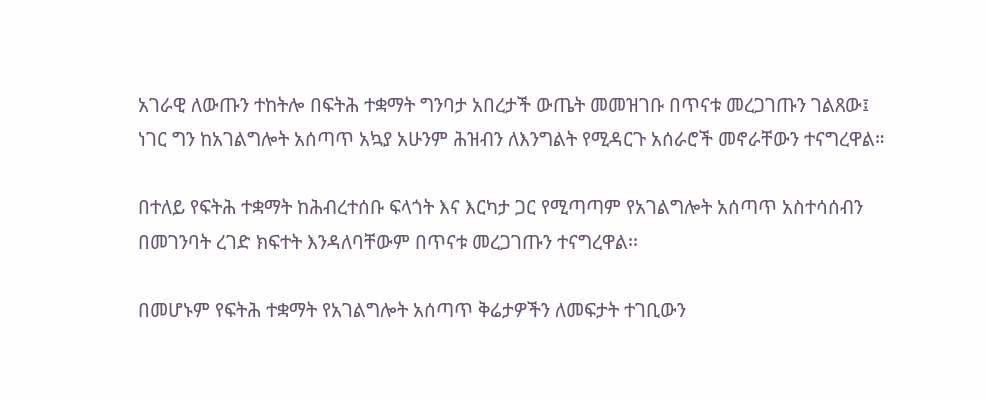አገራዊ ለውጡን ተከትሎ በፍትሕ ተቋማት ግንባታ አበረታች ውጤት መመዝገቡ በጥናቱ መረጋገጡን ገልጸው፤ ነገር ግን ከአገልግሎት አሰጣጥ አኳያ አሁንም ሕዝብን ለእንግልት የሚዳርጉ አሰራሮች መኖራቸውን ተናግረዋል።

በተለይ የፍትሕ ተቋማት ከሕብረተሰቡ ፍላጎት እና እርካታ ጋር የሚጣጣም የአገልግሎት አሰጣጥ አስተሳሰብን በመገንባት ረገድ ክፍተት እንዳለባቸውም በጥናቱ መረጋገጡን ተናግረዋል፡፡

በመሆኑም የፍትሕ ተቋማት የአገልግሎት አሰጣጥ ቅሬታዎችን ለመፍታት ተገቢውን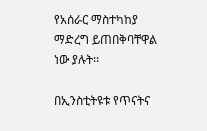የአሰራር ማስተካከያ ማድረግ ይጠበቅባቸዋል ነው ያሉት፡፡

በኢንስቲትዩቱ የጥናትና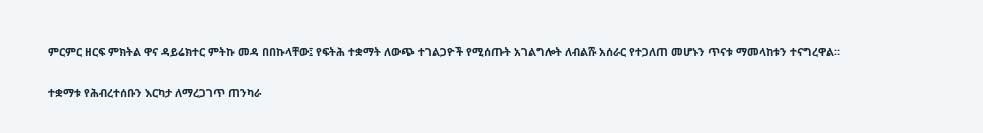ምርምር ዘርፍ ምክትል ዋና ዳይሬክተር ምትኩ መዳ በበኩላቸው፤ የፍትሕ ተቋማት ለውጭ ተገልጋዮች የሚሰጡት አገልግሎት ለብልሹ አሰራር የተጋለጠ መሆኑን ጥናቱ ማመላከቱን ተናግረዋል።

ተቋማቱ የሕብረተሰቡን እርካታ ለማረጋገጥ ጠንካራ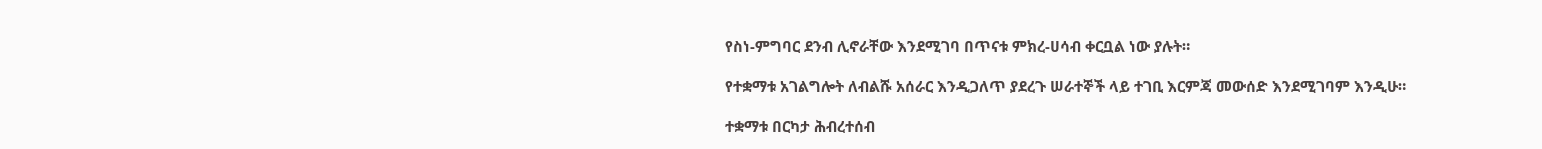የስነ-ምግባር ደንብ ሊኖራቸው እንደሚገባ በጥናቱ ምክረ-ሀሳብ ቀርቧል ነው ያሉት።

የተቋማቱ አገልግሎት ለብልሹ አሰራር እንዲጋለጥ ያደረጉ ሠራተኞች ላይ ተገቢ እርምጃ መውሰድ እንደሚገባም እንዲሁ።

ተቋማቱ በርካታ ሕብረተሰብ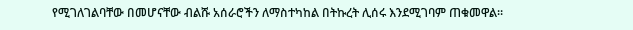የሚገለገልባቸው በመሆናቸው ብልሹ አሰራሮችን ለማስተካከል በትኩረት ሊሰሩ እንደሚገባም ጠቁመዋል።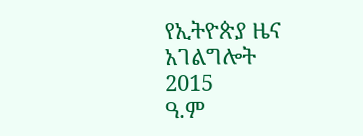የኢትዮጵያ ዜና አገልግሎት
2015
ዓ.ም